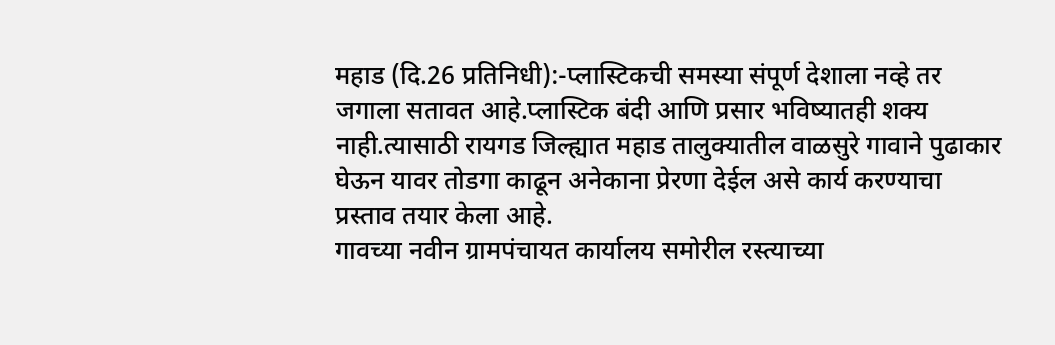महाड (दि.26 प्रतिनिधी):-प्लास्टिकची समस्या संपूर्ण देशाला नव्हे तर जगाला सतावत आहे.प्लास्टिक बंदी आणि प्रसार भविष्यातही शक्य नाही.त्यासाठी रायगड जिल्ह्यात महाड तालुक्यातील वाळसुरे गावाने पुढाकार घेऊन यावर तोडगा काढून अनेकाना प्रेरणा देईल असे कार्य करण्याचा प्रस्ताव तयार केला आहे.
गावच्या नवीन ग्रामपंचायत कार्यालय समोरील रस्त्याच्या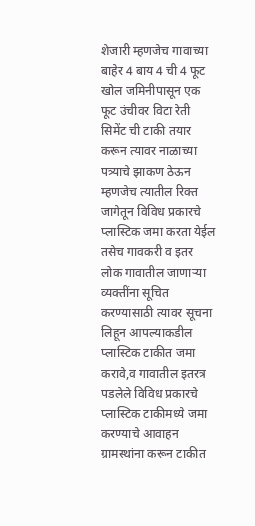शेजारी म्हणजेच गावाच्या बाहेर 4 बाय 4 ची 4 फूट खोल जमिनीपासून एक फूट उंचीवर विटा रेती सिमेंट ची टाकी तयार करून त्यावर नाळाच्या पत्र्याचे झाकण ठेऊन म्हणजेच त्यातील रिक्त जागेतून विविध प्रकारचे प्लास्टिक जमा करता येईल तसेच गावकरी व इतर लोक गावातील जाणाऱ्या व्यक्तींना सूचित करण्यासाठी त्यावर सूचना लिहून आपल्याकडील प्लास्टिक टाकीत जमा करावे,व गावातील इतरत्र पडलेले विविध प्रकारचे प्लास्टिक टाकीमध्ये जमा करण्याचे आवाहन ग्रामस्थांना करून टाकीत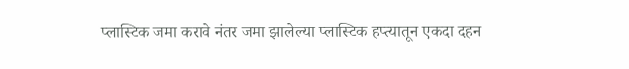प्लास्टिक जमा करावे नंतर जमा झालेल्या प्लास्टिक हप्त्यातून एकदा दहन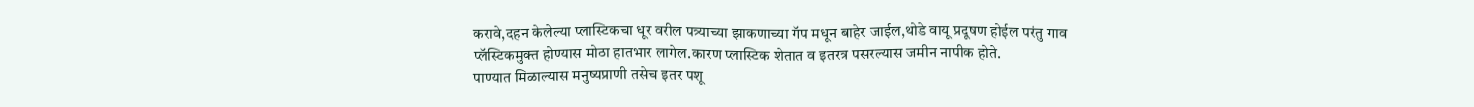करावे,दहन केलेल्या प्लास्टिकचा धूर वरील पत्र्याच्या झाकणाच्या गॅप मधून बाहेर जाईल,थोडे वायू प्रदूषण होईल परंतु गाव प्लॅस्टिकमुक्त होण्यास मोठा हातभार लागेल.कारण प्लास्टिक शेतात व इतरत्र पसरल्यास जमीन नापीक होते.
पाण्यात मिळाल्यास मनुष्यप्राणी तसेच इतर पशू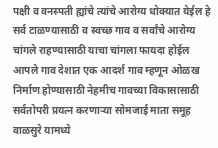पक्षी व वनस्पती ह्यांचे त्यांचे आरोग्य धोक्यात येईल हे सर्व टाळण्यासाठी व स्वच्छ गाव व सर्वांचे आरोग्य चांगले राहण्यासाठी याचा चांगला फायदा होईल आपले गाव देशात एक आदर्श गाव म्हणून ओळख निर्माण होण्यासाठी नेहमीच गावच्या विकासासाठी सर्वतोपरी प्रयत्न करणाऱ्या सोमजाई माता समूह वाळसुरे यामध्ये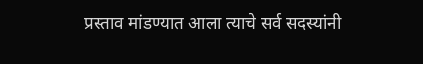प्रस्ताव मांडण्यात आला त्याचे सर्व सदस्यांनी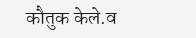कौतुक केले.व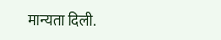मान्यता दिली.